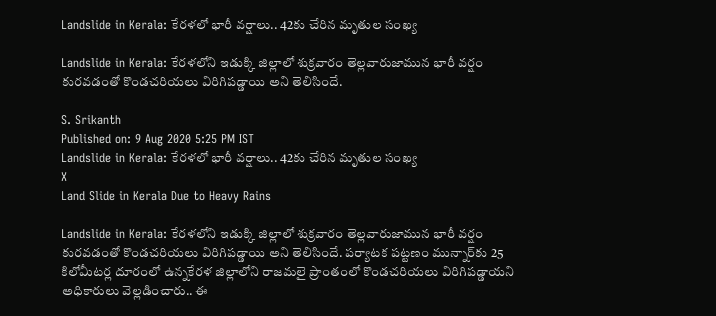Landslide in Kerala: కేరళలో భారీ వర్షాలు.. 42కు చేరిన మృతుల సంఖ్య

Landslide in Kerala: కేరళలోని ఇడుక్కి జిల్లాలో శుక్రవారం తెల్లవారుజామున భారీ వర్షం కురవడంతో కొండచరియలు విరిగిపడ్డాయి అని తెలిసిందే.

S. Srikanth
Published on: 9 Aug 2020 5:25 PM IST
Landslide in Kerala: కేరళలో భారీ వర్షాలు.. 42కు చేరిన మృతుల సంఖ్య
X
Land Slide in Kerala Due to Heavy Rains

Landslide in Kerala: కేరళలోని ఇడుక్కి జిల్లాలో శుక్రవారం తెల్లవారుజామున భారీ వర్షం కురవడంతో కొండచరియలు విరిగిపడ్డాయి అని తెలిసిందే. పర్యాటక పట్టణం మున్నార్‌కు 25 కిలోమీటర్ల దూరంలో ఉన్నకేరళ జిల్లాలోని రాజమలై ప్రాంతంలో కొండచరియలు విరిగిపడ్డాయని అధికారులు వెల్లడించారు.. ఈ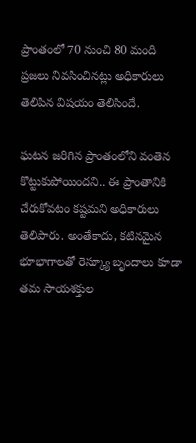ప్రాంతంలో 70 నుంచి 80 మంది ప్రజలు నివసించినట్లు అధికారులు తెలిపిన విషయం తెలిసిందే.

ఘటన జరిగిన ప్రాంతంలోని వంతెన కొట్టుకుపోయిందని.. ఈ ప్రాంతానికి చేరుకోవటం కష్టమని అధికారులు తెలిపారు. అంతేకాదు, కటినమైన భూభాగాలతో రెస్క్యూ బృందాలు కూడా తమ సాయశక్తుల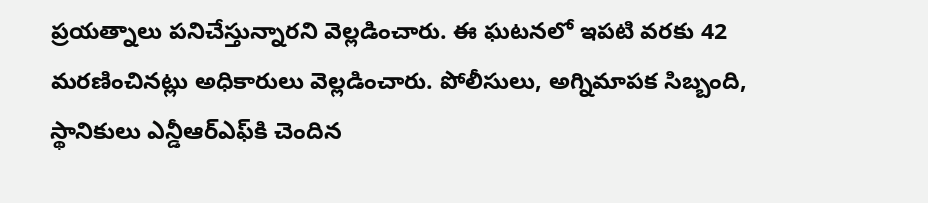ప్రయత్నాలు పనిచేస్తున్నారని వెల్లడించారు. ఈ ఘటనలో ఇపటి వరకు 42 మరణించినట్లు అధికారులు వెల్లడించారు. పోలీసులు, అగ్నిమాపక సిబ్బంది, స్థానికులు ఎన్డీఆర్‌ఎఫ్‌కి చెందిన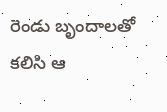రెండు బృందాలతో కలిసి ఆ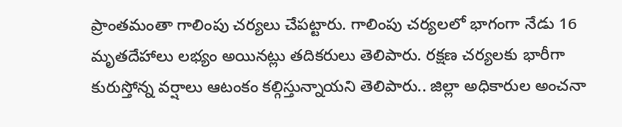ప్రాంతమంతా గాలింపు చర్యలు చేపట్టారు. గాలింపు చర్యలలో భాగంగా నేడు 16 మృతదేహాలు లభ్యం అయినట్లు తదికరులు తెలిపారు. రక్షణ చర్యలకు భారీగా కురుస్తోన్న వర్షాలు ఆటంకం కల్గిస్తున్నాయని తెలిపారు.. జిల్లా అధికారుల అంచనా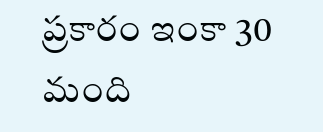ప్రకారం ఇంకా 30 మంది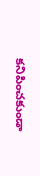కనిపించకుండా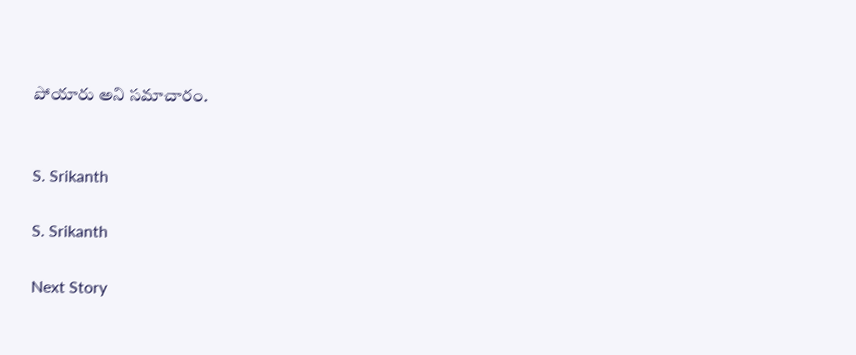పోయారు అని సమాచారం.


S. Srikanth

S. Srikanth

Next Story